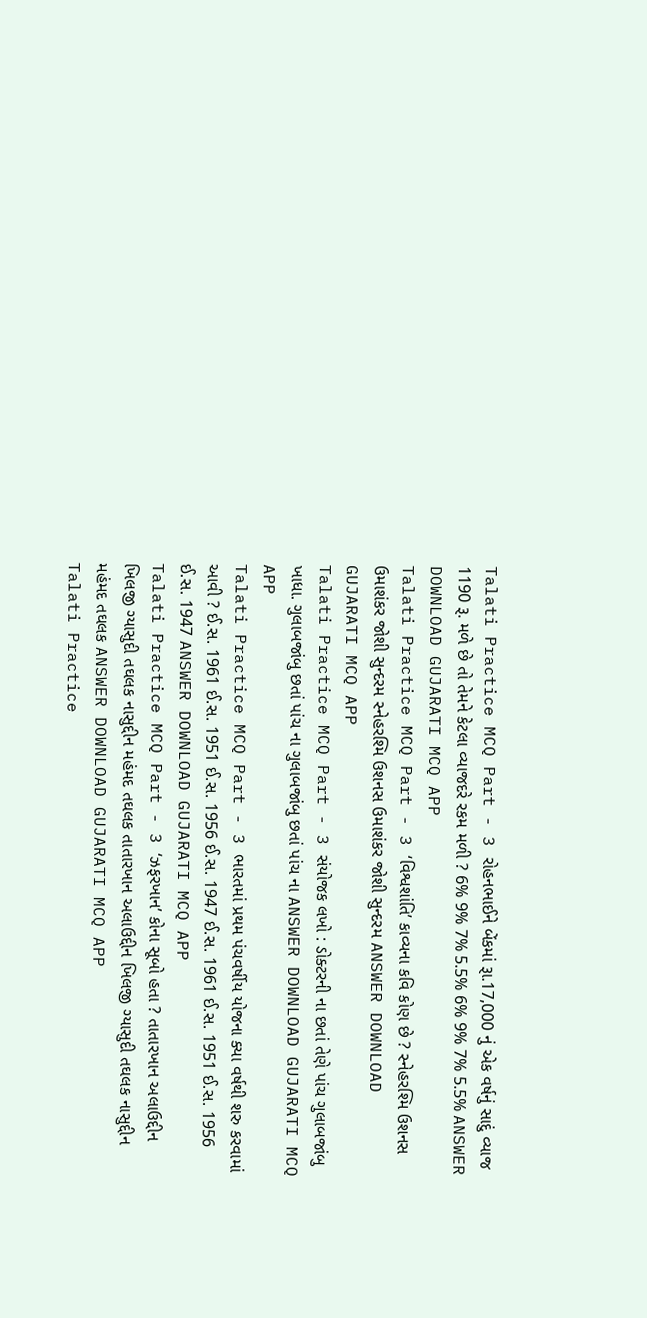Talati Practice MCQ Part - 3 રોહનભાઈને બેંકમાં રૂા.17,000 નું એક વર્ષનું સાદું વ્યાજ 1190 રૂ. મળે છે તો તેમને કેટલા વ્યાજદરે રકમ મળી ? 6% 9% 7% 5.5% 6% 9% 7% 5.5% ANSWER DOWNLOAD GUJARATI MCQ APP
Talati Practice MCQ Part - 3 ‘વિશ્વશાંતિ’ કાવ્યના કવિ કોણ છે ? સ્નેહરશ્મિ ઉશનસ ઉમાશંકર જોશી સુન્દરમ સ્નેહરશ્મિ ઉશનસ ઉમાશંકર જોશી સુન્દરમ ANSWER DOWNLOAD GUJARATI MCQ APP
Talati Practice MCQ Part - 3 સંયોજક લખો : ડોક્ટરની ના છતાં તેણે પાંચ ગુલાબજાંબુ ખાધા. ગુલાબજાંબુ છતાં પાંચ ના ગુલાબજાંબુ છતાં પાંચ ના ANSWER DOWNLOAD GUJARATI MCQ APP
Talati Practice MCQ Part - 3 ભારતમાં પ્રથમ પંચવર્ષીય યોજના ક્યા વર્ષથી શરુ કરવામાં આવી ? ઈ.સ. 1961 ઈ.સ. 1951 ઈ.સ. 1956 ઈ.સ. 1947 ઈ.સ. 1961 ઈ.સ. 1951 ઈ.સ. 1956 ઈ.સ. 1947 ANSWER DOWNLOAD GUJARATI MCQ APP
Talati Practice MCQ Part - 3 ‘ઝફરખાન’ કોના સૂબો હતા ? તાતારખાન અલાઉદ્દીન ખિલજી ગ્યાસુદી તઘલક નાસુદ્દીન મહંમદ તઘલક તાતારખાન અલાઉદ્દીન ખિલજી ગ્યાસુદી તઘલક નાસુદ્દીન મહંમદ તઘલક ANSWER DOWNLOAD GUJARATI MCQ APP
Talati Practice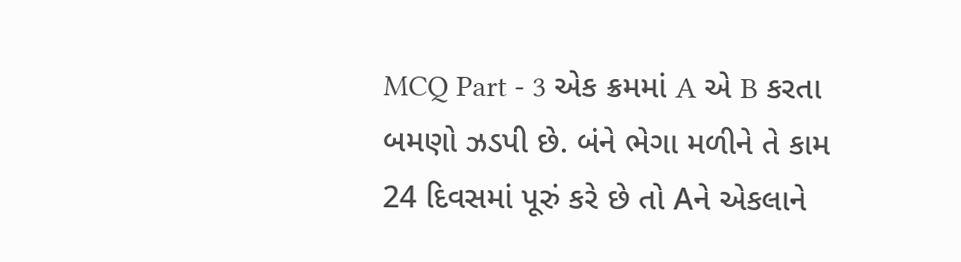MCQ Part - 3 એક ક્રમમાં A એ B કરતા બમણો ઝડપી છે. બંને ભેગા મળીને તે કામ 24 દિવસમાં પૂરું કરે છે તો Aને એકલાને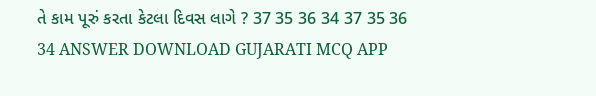તે કામ પૂરું કરતા કેટલા દિવસ લાગે ? 37 35 36 34 37 35 36 34 ANSWER DOWNLOAD GUJARATI MCQ APP